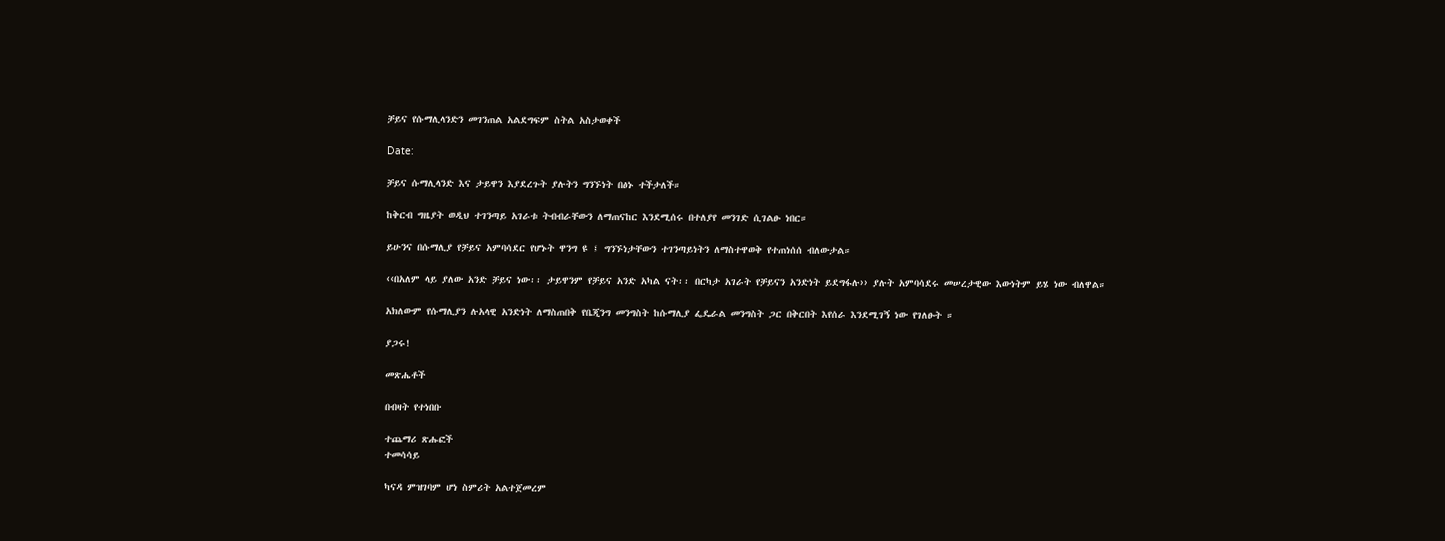ቻይና የሱማሊላንድን መገንጠል አልደግፍም ስትል አስታወቀች

Date:

ቻይና ሱማሊላንድ እና ታይዋን እያደረጉት ያሉትን ግንኙነት በፅኑ ተችታለች።

ከቅርብ ግዜያት ወዲህ ተገንጣይ አገራቱ ትብብራቸውን ለማጠናከር እንደሚሰሩ በተለያየ መንገድ ሲገልፁ ነበር።

ይሁንና በሱማሊያ የቻይና አምባሳደር የሆኑት ዋንግ ዩ ፤ ግንኙነታቸውን ተገንጣይነትን ለማስተዋወቅ የተጠነሰሰ ብለውታል።

‹‹በአለም ላይ ያለው አንድ ቻይና ነው፡፡ ታይዋንም የቻይና አንድ አካል ናት፡፡ በርካታ አገራት የቻይናን አንድነት ይደግፋሉ›› ያሉት አምባሳደሩ መሠረታዊው እውነትም ይሄ ነው ብለዋል።

አክለውም የሱማሊያን ሉአላዊ አንድነት ለማስጠበቅ የቤጂንግ መንግስት ከሱማሊያ ፌዴራል መንግስት ጋር በቅርበት እየሰራ እንደሚገኝ ነው የገለፁት ።

ያጋሩ!

መጽሔቶች

በብዛት የተነበቡ

ተጨማሪ ጽሑፎች
ተመሳሳይ

ካናዳ ምዝገባም ሆነ ስምሪት አልተጀመረም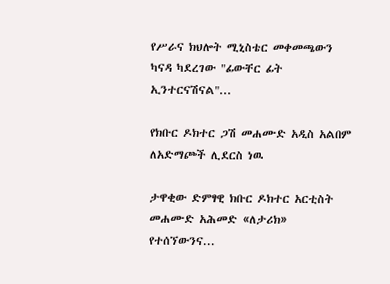የሥራና ክህሎት ሚኒስቴር መቀመጫውን ካናዳ ካደረገው "ፊውቸር ፊት ኢንተርናሽናል"...

የክቡር ዶክተር ጋሽ መሐሙድ አዲስ አልበም ለአድማጮች ሊደርስ ነዉ

ታዋቂው ድምፃዊ ክቡር ዶክተር አርቲስት መሐሙድ አሕመድ «ለታሪክ» የተሰኘውንና...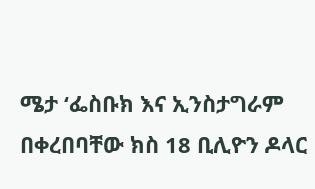ሜታ ‘ፌስቡክ እና ኢንስታግራም በቀረበባቸው ክስ 18 ቢሊዮን ዶላር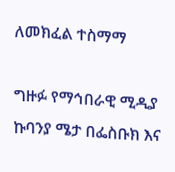ለመክፈል ተስማማ

ግዙፉ የማኅበራዊ ሚዲያ ኩባንያ ሜታ በፌስቡክ እና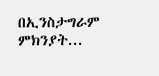በኢንስታግራም ምክንያት...